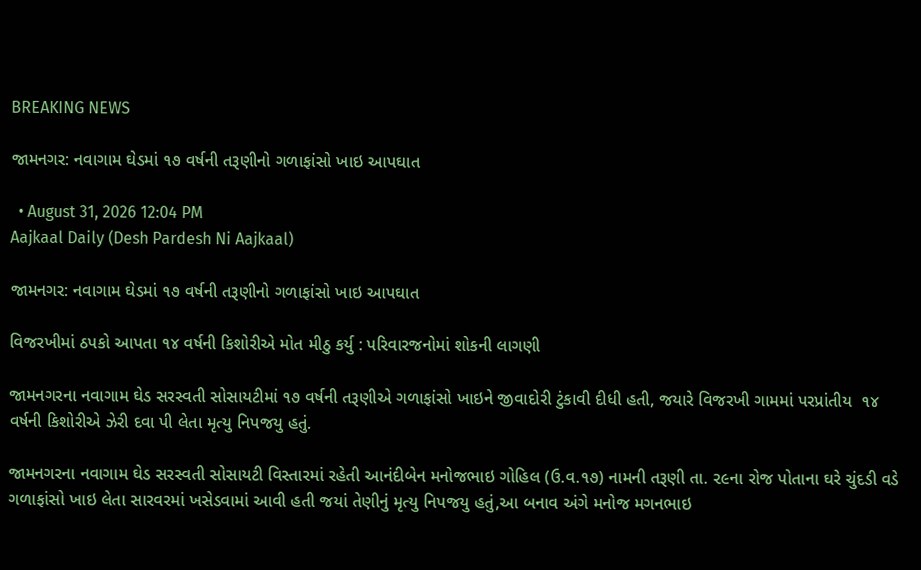BREAKING NEWS

જામનગર: નવાગામ ઘેડમાં ૧૭ વર્ષની તરૂણીનો ગળાફાંસો ખાઇ આપઘાત

  • August 31, 2026 12:04 PM
Aajkaal Daily (Desh Pardesh Ni Aajkaal)

જામનગર: નવાગામ ઘેડમાં ૧૭ વર્ષની તરૂણીનો ગળાફાંસો ખાઇ આપઘાત

વિજરખીમાં ઠપકો આપતા ૧૪ વર્ષની કિશોરીએ મોત મીઠુ કર્યુ : પરિવારજનોમાં શોકની લાગણી

જામનગરના નવાગામ ઘેડ સરસ્વતી સોસાયટીમાં ૧૭ વર્ષની તરૂણીએ ગળાફાંસો ખાઇને જીવાદોરી ટુંકાવી દીધી હતી, જયારે વિજરખી ગામમાં પરપ્રાંતીય  ૧૪ વર્ષની કિશોરીએ ઝેરી દવા પી લેતા મૃત્યુ નિપજયુ હતું.

જામનગરના નવાગામ ઘેડ સરસ્વતી સોસાયટી વિસ્તારમાં રહેતી આનંદીબેન મનોજભાઇ ગોહિલ (ઉ.વ.૧૭) નામની તરૂણી તા. ૨૯ના રોજ પોતાના ઘરે ચુંદડી વડે ગળાફાંસો ખાઇ લેતા સારવરમાં ખસેડવામાં આવી હતી જયાં તેણીનું મૃત્યુ નિપજયુ હતું,આ બનાવ અંગે મનોજ મગનભાઇ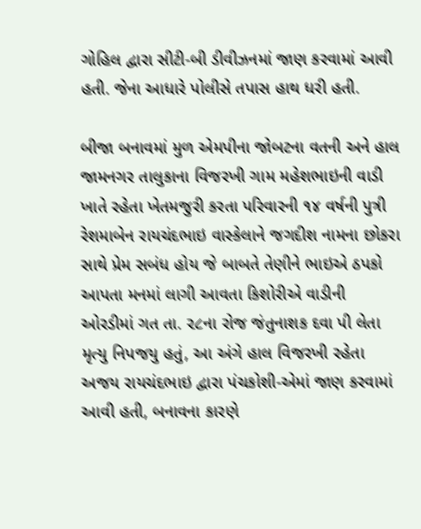ગોહિલ દ્વારા સીટી-બી ડીવીઝનમાં જાણ કરવામાં આવી હતી. જેના આધારે પોલીસે તપાસ હાથ ધરી હતી.

બીજા બનાવમાં મુળ એમપીના જોબટના વતની અને હાલ જામનગર તાલુકાના વિજરખી ગામ મહેશભાઇની વાડી ખાતે રહેતા ખેતમજુરી કરતા પરિવારની ૧૪ વર્ષની પુત્રી રેશમાબેન રાયચંદભાઇ વાસ્કેલાને જગદીશ નામના છોકરા સાથે પ્રેમ સબંધ હોય જે બાબતે તેણીને ભાઇએ ઠપકો આપતા મનમાં લાગી આવતા કિશોરીએ વાડીની ઓરડીમાં ગત તા. ૨૮ના રોજ જંતુનાશક દવા પી લેતા મૃત્યુ નિપજયુ હતું, આ અંગે હાલ વિજરખી રહેતા અજય રાયચંદભાઇ દ્વારા પંચકોશી-એમાં જાણ કરવામાં આવી હતી, બનાવના કારણે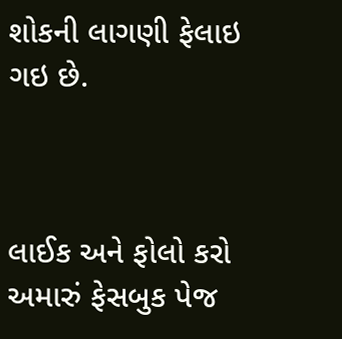શોકની લાગણી ફેલાઇ ગઇ છે.



લાઈક અને ફોલો કરો અમારું ફેસબુક પેજ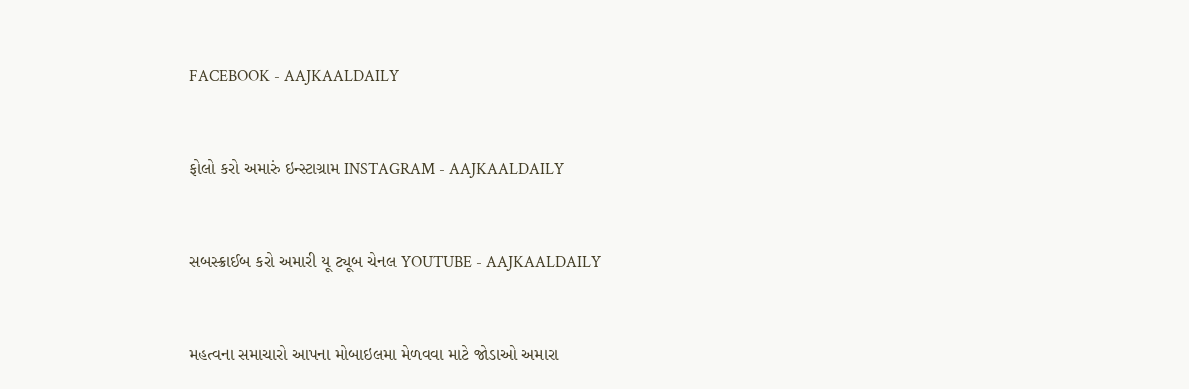FACEBOOK - AAJKAALDAILY


ફોલો કરો અમારું ઇન્સ્ટાગ્રામ INSTAGRAM - AAJKAALDAILY


સબસ્ક્રાઈબ કરો અમારી યૂ ટ્યૂબ ચેનલ YOUTUBE - AAJKAALDAILY


મહત્વના સમાચારો આપના મોબાઇલમા મેળવવા માટે જોડાઓ અમારા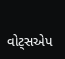વોટ્સએપ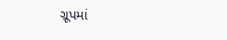ગ્રૂપમાં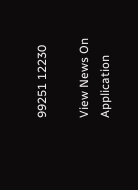99251 12230

View News On Application